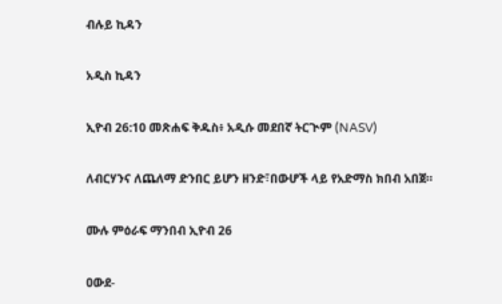ብሉይ ኪዳን

አዲስ ኪዳን

ኢዮብ 26:10 መጽሐፍ ቅዱስ፥ አዲሱ መደበኛ ትርጒም (NASV)

ለብርሃንና ለጨለማ ድንበር ይሆን ዘንድ፣በውሆች ላይ የአድማስ ክበብ አበጀ።

ሙሉ ምዕራፍ ማንበብ ኢዮብ 26

ዐውደ-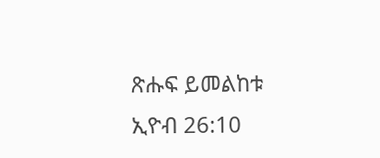ጽሑፍ ይመልከቱ ኢዮብ 26:10